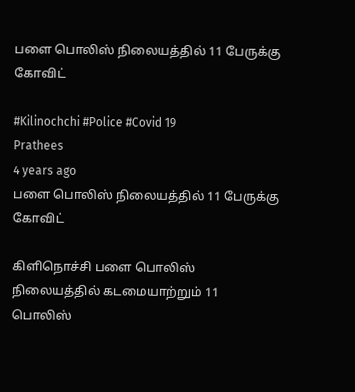பளை பொலிஸ் நிலையத்தில் 11 பேருக்கு கோவிட்

#Kilinochchi #Police #Covid 19
Prathees
4 years ago
பளை பொலிஸ் நிலையத்தில் 11 பேருக்கு கோவிட்

கிளிநொச்சி பளை பொலிஸ் நிலையத்தில் கடமையாற்றும் 11 பொலிஸ்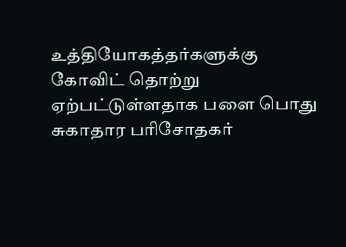உத்தியோகத்தர்களுக்கு கோவிட் தொற்று ஏற்பட்டுள்ளதாக பளை பொது சுகாதார பரிசோதகர்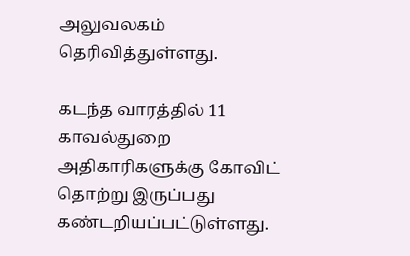அலுவலகம் தெரிவித்துள்ளது.

கடந்த வாரத்தில் 11 காவல்துறை அதிகாரிகளுக்கு கோவிட் தொற்று இருப்பது கண்டறியப்பட்டுள்ளது.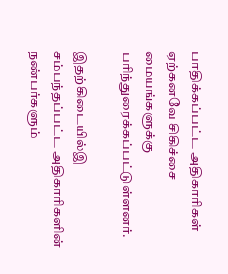பாதிக்கப்பட்ட அதிகாரிகள் ஏற்கனவே சிகிச்சை மையங்களுக்கு பரிந்துரைக்கப்பட்டுள்ளனர்.

இதற்கிடையில்இ சம்பந்தப்பட்ட அதிகாரிகளின் நண்பர்களும்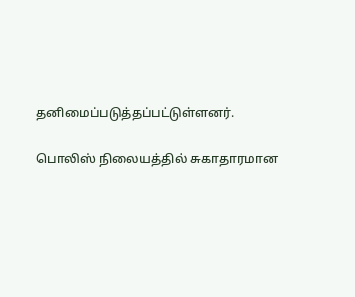தனிமைப்படுத்தப்பட்டுள்ளனர்.

பொலிஸ் நிலையத்தில் சுகாதாரமான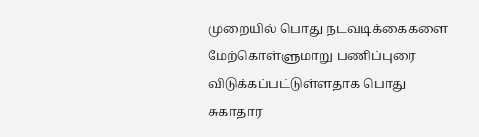முறையில் பொது நடவடிக்கைகளை மேற்கொள்ளுமாறு பணிப்புரை விடுக்கப்பட்டுள்ளதாக பொது சுகாதார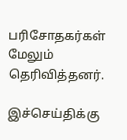பரிசோதகர்கள் மேலும் தெரிவித்தனர்.

இச்செய்திக்கு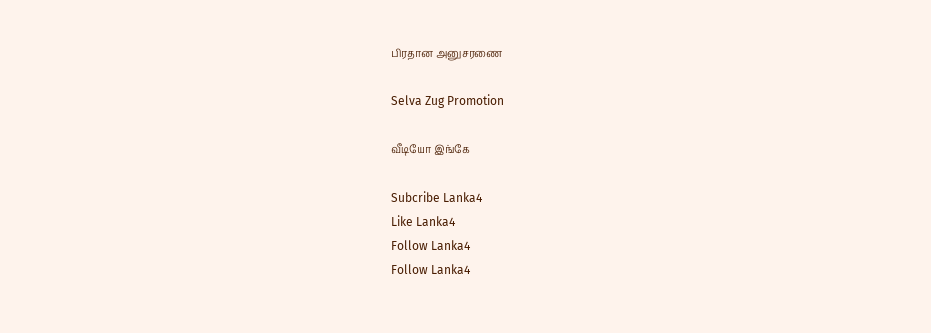பிரதான அனுசரணை

Selva Zug Promotion

வீடியோ இங்கே

Subcribe Lanka4
Like Lanka4
Follow Lanka4
Follow Lanka4